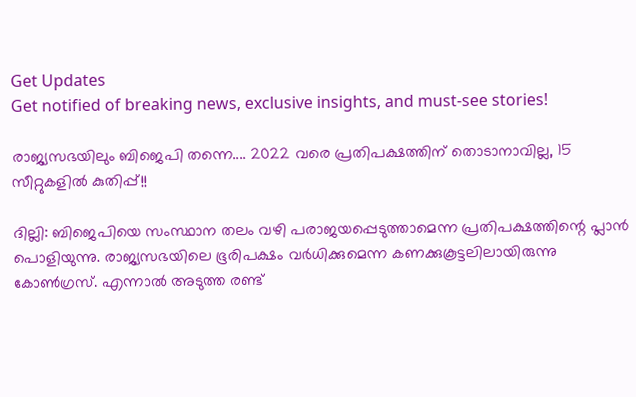Get Updates
Get notified of breaking news, exclusive insights, and must-see stories!

രാജ്യസഭയിലും ബിജെപി തന്നെ.... 2022 വരെ പ്രതിപക്ഷത്തിന് തൊടാനാവില്ല, 15 സീറ്റുകളില്‍ കുതിപ്പ്!!

ദില്ലി: ബിജെപിയെ സംസ്ഥാന തലം വഴി പരാജയപ്പെടുത്താമെന്ന പ്രതിപക്ഷത്തിന്റെ പ്ലാന്‍ പൊളിയുന്നു. രാജ്യസഭയിലെ ഭൂരിപക്ഷം വര്‍ധിക്കുമെന്ന കണക്കുകൂട്ടലിലായിരുന്നു കോണ്‍ഗ്രസ്. എന്നാല്‍ അടുത്ത രണ്ട്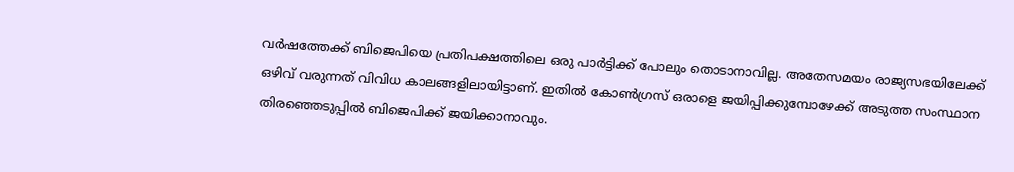വര്‍ഷത്തേക്ക് ബിജെപിയെ പ്രതിപക്ഷത്തിലെ ഒരു പാര്‍ട്ടിക്ക് പോലും തൊടാനാവില്ല. അതേസമയം രാജ്യസഭയിലേക്ക് ഒഴിവ് വരുന്നത് വിവിധ കാലങ്ങളിലായിട്ടാണ്. ഇതില്‍ കോണ്‍ഗ്രസ് ഒരാളെ ജയിപ്പിക്കുമ്പോഴേക്ക് അടുത്ത സംസ്ഥാന തിരഞ്ഞെടുപ്പില്‍ ബിജെപിക്ക് ജയിക്കാനാവും.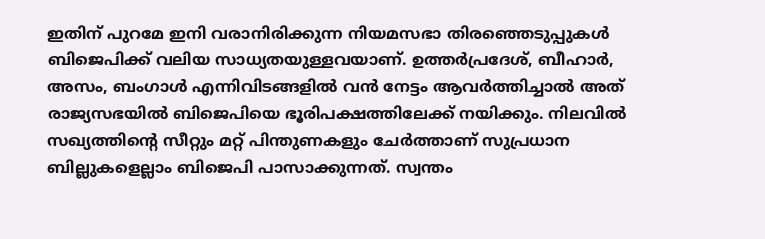ഇതിന് പുറമേ ഇനി വരാനിരിക്കുന്ന നിയമസഭാ തിരഞ്ഞെടുപ്പുകള്‍ ബിജെപിക്ക് വലിയ സാധ്യതയുള്ളവയാണ്. ഉത്തര്‍പ്രദേശ്, ബീഹാര്‍, അസം, ബംഗാള്‍ എന്നിവിടങ്ങളില്‍ വന്‍ നേട്ടം ആവര്‍ത്തിച്ചാല്‍ അത് രാജ്യസഭയില്‍ ബിജെപിയെ ഭൂരിപക്ഷത്തിലേക്ക് നയിക്കും. നിലവില്‍ സഖ്യത്തിന്റെ സീറ്റും മറ്റ് പിന്തുണകളും ചേര്‍ത്താണ് സുപ്രധാന ബില്ലുകളെല്ലാം ബിജെപി പാസാക്കുന്നത്. സ്വന്തം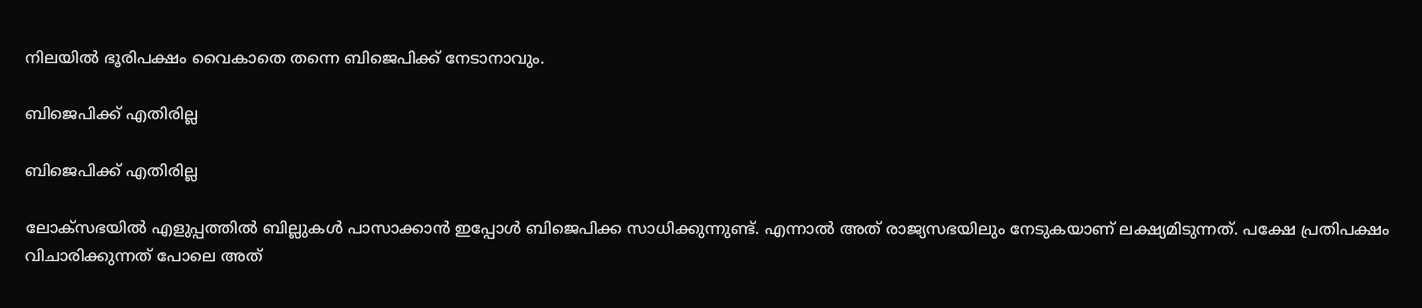നിലയില്‍ ഭൂരിപക്ഷം വൈകാതെ തന്നെ ബിജെപിക്ക് നേടാനാവും.

ബിജെപിക്ക് എതിരില്ല

ബിജെപിക്ക് എതിരില്ല

ലോക്‌സഭയില്‍ എളുപ്പത്തില്‍ ബില്ലുകള്‍ പാസാക്കാന്‍ ഇപ്പോള്‍ ബിജെപിക്ക സാധിക്കുന്നുണ്ട്. എന്നാല്‍ അത് രാജ്യസഭയിലും നേടുകയാണ് ലക്ഷ്യമിടുന്നത്. പക്ഷേ പ്രതിപക്ഷം വിചാരിക്കുന്നത് പോലെ അത്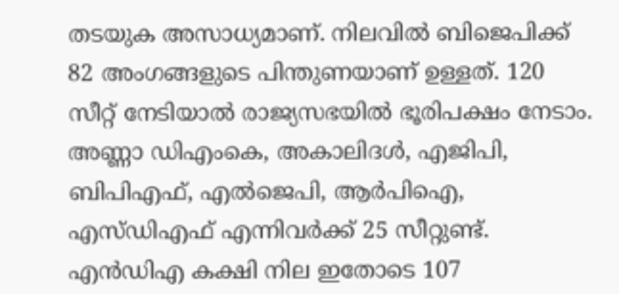തടയുക അസാധ്യമാണ്. നിലവില്‍ ബിജെപിക്ക് 82 അംഗങ്ങളുടെ പിന്തുണയാണ് ഉള്ളത്. 120 സീറ്റ് നേടിയാല്‍ രാജ്യസഭയില്‍ ഭൂരിപക്ഷം നേടാം. അണ്ണാ ഡിഎംകെ, അകാലിദള്‍, എജിപി, ബിപിഎഫ്, എല്‍ജെപി, ആര്‍പിഐ, എസ്ഡിഎഫ് എന്നിവര്‍ക്ക് 25 സീറ്റുണ്ട്. എന്‍ഡിഎ കക്ഷി നില ഇതോടെ 107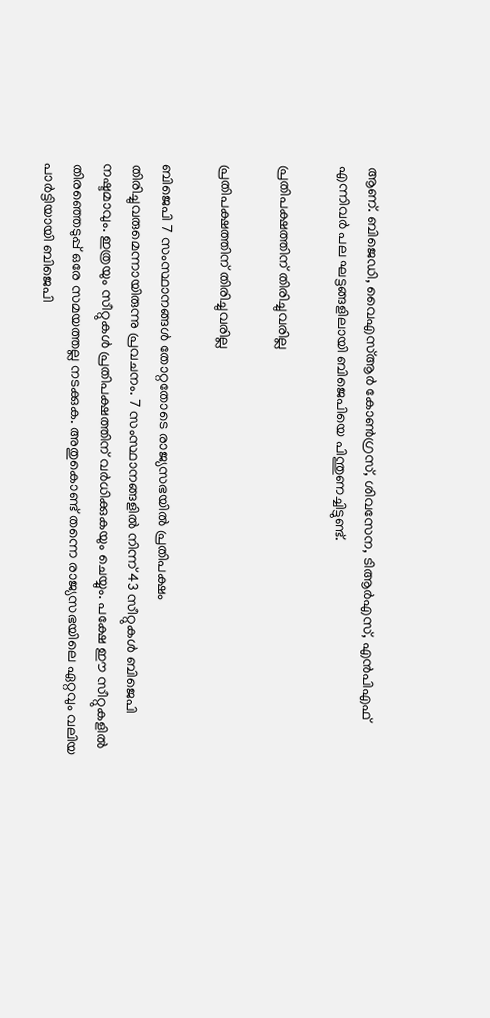ആണ്. ബിജെഡി, വൈഎസ്ആര്‍ കോണ്‍ഗ്രസ്, ശിവസേന, ടിആര്‍എസ്, എന്‍പിഎഫ് എന്നിവര്‍ പല ഘട്ടങ്ങളിലായി ബിജെപിയെ പിന്തുണച്ചിട്ടുണ്ട്.

പ്രതിപക്ഷത്തിന് തിരിച്ചുവരില്ല

പ്രതിപക്ഷത്തിന് തിരിച്ചുവരില്ല

ബിജെപി 7 സംസ്ഥാനങ്ങള്‍ തോറ്റതോടെ രാജ്യസഭയില്‍ പ്രതിപക്ഷം തിരിച്ചുവരുമെന്നായിരുന്നു പ്രവചനം. 7 സംസ്ഥാനങ്ങളില്‍ നിന്ന് 43 സീറ്റുകള്‍ ബിജെപി നഷ്ടമാവും. ഇത്രയും സീറ്റുകള്‍ പ്രതിപക്ഷത്തിന് വര്‍ധിക്കുകയും ചെയ്യും. പക്ഷേ ഈ സീറ്റുകളില്‍ തിരഞ്ഞെടുപ്പ് ഒരേ സമയത്തല്ല നടക്കുക. അതുകൊണ്ട് തന്നെ രാജ്യസഭയിലെ ഏറ്റവും വലിയ പാര്‍ട്ടിയായി ബിജെപി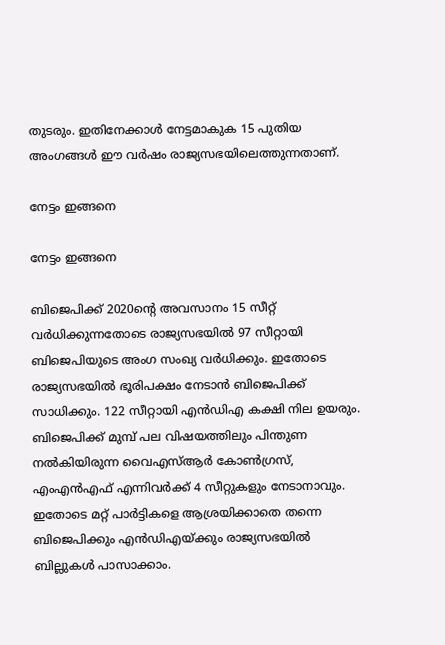തുടരും. ഇതിനേക്കാള്‍ നേട്ടമാകുക 15 പുതിയ അംഗങ്ങള്‍ ഈ വര്‍ഷം രാജ്യസഭയിലെത്തുന്നതാണ്.

നേട്ടം ഇങ്ങനെ

നേട്ടം ഇങ്ങനെ

ബിജെപിക്ക് 2020ന്റെ അവസാനം 15 സീറ്റ് വര്‍ധിക്കുന്നതോടെ രാജ്യസഭയില്‍ 97 സീറ്റായി ബിജെപിയുടെ അംഗ സംഖ്യ വര്‍ധിക്കും. ഇതോടെ രാജ്യസഭയില്‍ ഭൂരിപക്ഷം നേടാന്‍ ബിജെപിക്ക് സാധിക്കും. 122 സീറ്റായി എന്‍ഡിഎ കക്ഷി നില ഉയരും. ബിജെപിക്ക് മുമ്പ് പല വിഷയത്തിലും പിന്തുണ നല്‍കിയിരുന്ന വൈഎസ്ആര്‍ കോണ്‍ഗ്രസ്, എംഎന്‍എഫ് എന്നിവര്‍ക്ക് 4 സീറ്റുകളും നേടാനാവും. ഇതോടെ മറ്റ് പാര്‍ട്ടികളെ ആശ്രയിക്കാതെ തന്നെ ബിജെപിക്കും എന്‍ഡിഎയ്ക്കും രാജ്യസഭയില്‍ ബില്ലുകള്‍ പാസാക്കാം.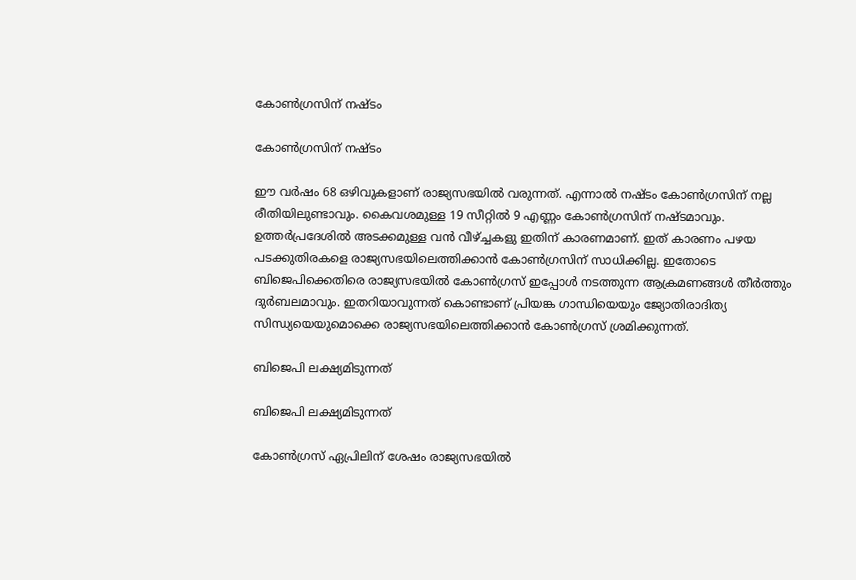കോണ്‍ഗ്രസിന് നഷ്ടം

കോണ്‍ഗ്രസിന് നഷ്ടം

ഈ വര്‍ഷം 68 ഒഴിവുകളാണ് രാജ്യസഭയില്‍ വരുന്നത്. എന്നാല്‍ നഷ്ടം കോണ്‍ഗ്രസിന് നല്ല രീതിയിലുണ്ടാവും. കൈവശമുള്ള 19 സീറ്റില്‍ 9 എണ്ണം കോണ്‍ഗ്രസിന് നഷ്ടമാവും. ഉത്തര്‍പ്രദേശില്‍ അടക്കമുള്ള വന്‍ വീഴ്ച്ചകളു ഇതിന് കാരണമാണ്. ഇത് കാരണം പഴയ പടക്കുതിരകളെ രാജ്യസഭയിലെത്തിക്കാന്‍ കോണ്‍ഗ്രസിന് സാധിക്കില്ല. ഇതോടെ ബിജെപിക്കെതിരെ രാജ്യസഭയില്‍ കോണ്‍ഗ്രസ് ഇപ്പോള്‍ നടത്തുന്ന ആക്രമണങ്ങള്‍ തീര്‍ത്തും ദുര്‍ബലമാവും. ഇതറിയാവുന്നത് കൊണ്ടാണ് പ്രിയങ്ക ഗാന്ധിയെയും ജ്യോതിരാദിത്യ സിന്ധ്യയെയുമൊക്കെ രാജ്യസഭയിലെത്തിക്കാന്‍ കോണ്‍ഗ്രസ് ശ്രമിക്കുന്നത്.

ബിജെപി ലക്ഷ്യമിടുന്നത്

ബിജെപി ലക്ഷ്യമിടുന്നത്

കോണ്‍ഗ്രസ് ഏപ്രിലിന് ശേഷം രാജ്യസഭയില്‍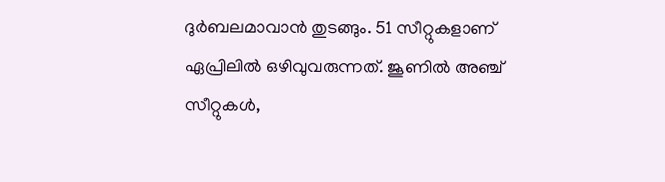ദുര്‍ബലമാവാന്‍ തുടങ്ങും. 51 സീറ്റുകളാണ് ഏപ്രിലില്‍ ഒഴിവുവരുന്നത്. ജൂണില്‍ അഞ്ച് സീറ്റുകള്‍,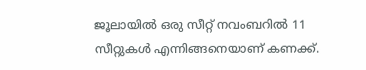ജൂലായില്‍ ഒരു സീറ്റ് നവംബറില്‍ 11 സീറ്റുകള്‍ എന്നിങ്ങനെയാണ് കണക്ക്.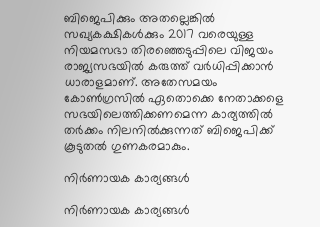ബിജെപിക്കും അതല്ലെങ്കില്‍ സഖ്യകക്ഷികള്‍ക്കും 2017 വരെയുള്ള നിയമസഭാ തിരഞ്ഞെടുപ്പിലെ വിജയം രാജ്യസഭയില്‍ കരുത്ത് വര്‍ധിപ്പിക്കാന്‍ ധാരാളമാണ്. അതേസമയം കോണ്‍ഗ്രസില്‍ ഏതൊക്കെ നേതാക്കളെ സഭയിലെത്തിക്കണമെന്ന കാര്യത്തില്‍ തര്‍ക്കം നിലനില്‍ക്കുന്നത് ബിജെപിക്ക് കൂടുതല്‍ ഗുണകരമാകും.

നിര്‍ണായക കാര്യങ്ങള്‍

നിര്‍ണായക കാര്യങ്ങള്‍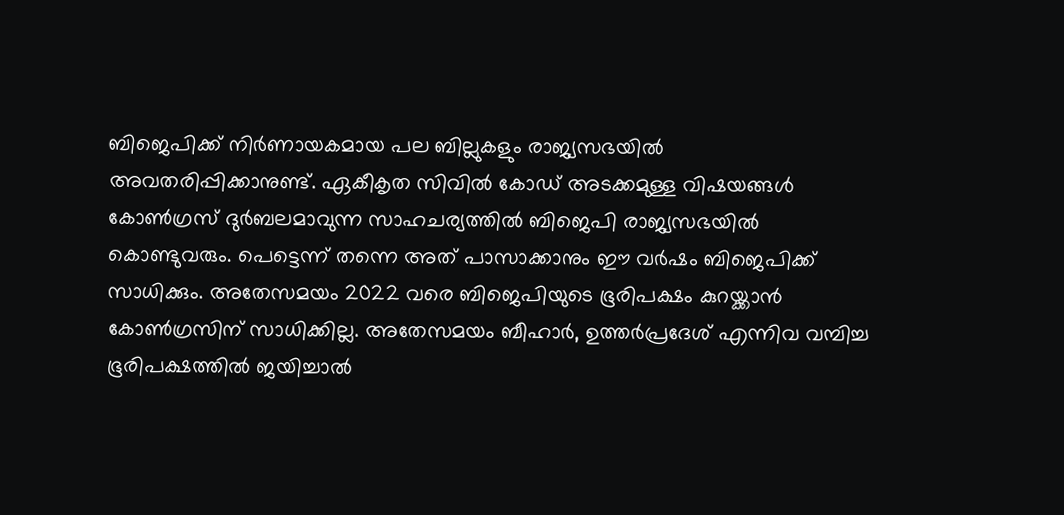ബിജെപിക്ക് നിര്‍ണായകമായ പല ബില്ലുകളും രാജ്യസഭയില്‍ അവതരിപ്പിക്കാനുണ്ട്. ഏകീകൃത സിവില്‍ കോഡ് അടക്കമുള്ള വിഷയങ്ങള്‍ കോണ്‍ഗ്രസ് ദുര്‍ബലമാവുന്ന സാഹചര്യത്തില്‍ ബിജെപി രാജ്യസഭയില്‍ കൊണ്ടുവരും. പെട്ടെന്ന് തന്നെ അത് പാസാക്കാനും ഈ വര്‍ഷം ബിജെപിക്ക് സാധിക്കും. അതേസമയം 2022 വരെ ബിജെപിയുടെ ഭൂരിപക്ഷം കുറയ്ക്കാന്‍ കോണ്‍ഗ്രസിന് സാധിക്കില്ല. അതേസമയം ബീഹാര്‍, ഉത്തര്‍പ്രദേശ് എന്നിവ വമ്പിച്ച ഭൂരിപക്ഷത്തില്‍ ജയിച്ചാല്‍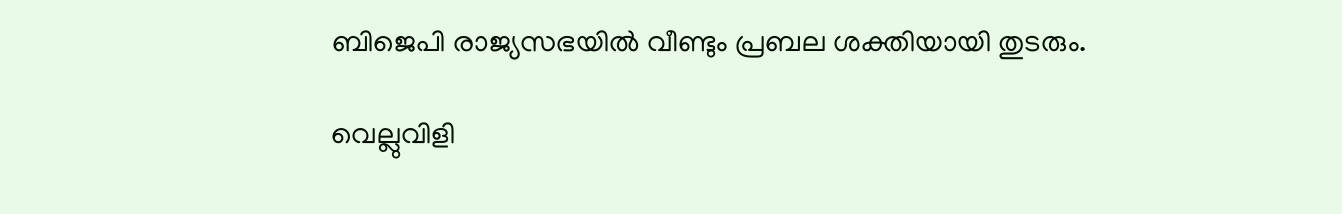ബിജെപി രാജ്യസഭയില്‍ വീണ്ടും പ്രബല ശക്തിയായി തുടരും.

വെല്ലുവിളി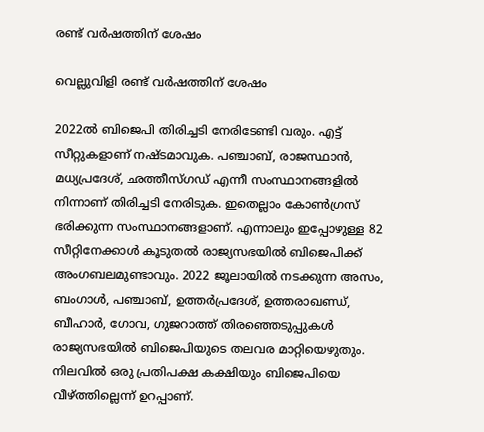രണ്ട് വര്‍ഷത്തിന് ശേഷം

വെല്ലുവിളി രണ്ട് വര്‍ഷത്തിന് ശേഷം

2022ല്‍ ബിജെപി തിരിച്ചടി നേരിടേണ്ടി വരും. എട്ട് സീറ്റുകളാണ് നഷ്ടമാവുക. പഞ്ചാബ്, രാജസ്ഥാന്‍, മധ്യപ്രദേശ്, ഛത്തീസ്ഗഡ് എന്നീ സംസ്ഥാനങ്ങളില്‍ നിന്നാണ് തിരിച്ചടി നേരിടുക. ഇതെല്ലാം കോണ്‍ഗ്രസ് ഭരിക്കുന്ന സംസ്ഥാനങ്ങളാണ്. എന്നാലും ഇപ്പോഴുള്ള 82 സീറ്റിനേക്കാള്‍ കൂടുതല്‍ രാജ്യസഭയില്‍ ബിജെപിക്ക് അംഗബലമുണ്ടാവും. 2022 ജൂലായില്‍ നടക്കുന്ന അസം, ബംഗാള്‍, പഞ്ചാബ്, ഉത്തര്‍പ്രദേശ്, ഉത്തരാഖണ്ഡ്, ബീഹാര്‍, ഗോവ, ഗുജറാത്ത് തിരഞ്ഞെടുപ്പുകള്‍ രാജ്യസഭയില്‍ ബിജെപിയുടെ തലവര മാറ്റിയെഴുതും. നിലവില്‍ ഒരു പ്രതിപക്ഷ കക്ഷിയും ബിജെപിയെ വീഴ്ത്തില്ലെന്ന് ഉറപ്പാണ്.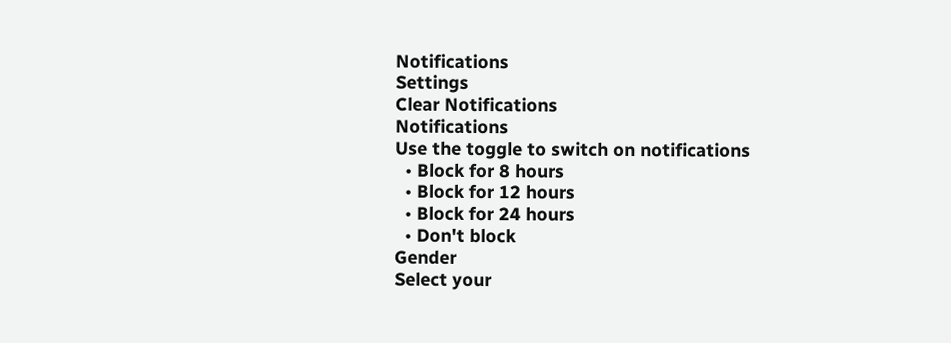Notifications
Settings
Clear Notifications
Notifications
Use the toggle to switch on notifications
  • Block for 8 hours
  • Block for 12 hours
  • Block for 24 hours
  • Don't block
Gender
Select your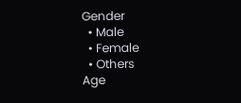Gender
  • Male
  • Female
  • Others
Age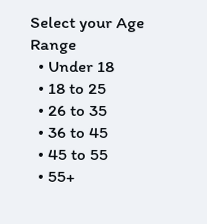Select your Age Range
  • Under 18
  • 18 to 25
  • 26 to 35
  • 36 to 45
  • 45 to 55
  • 55+